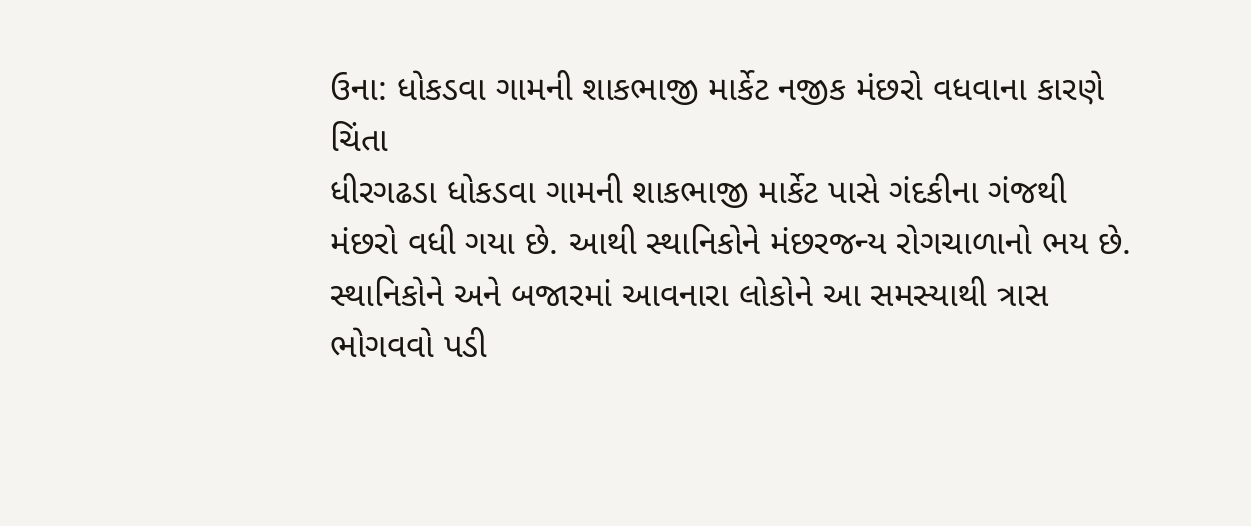ઉના: ધોકડવા ગામની શાકભાજી માર્કેટ નજીક મંછરો વધવાના કારણે ચિંતા
ધીરગઢડા ધોકડવા ગામની શાકભાજી માર્કેટ પાસે ગંદકીના ગંજથી મંછરો વધી ગયા છે. આથી સ્થાનિકોને મંછરજન્ય રોગચાળાનો ભય છે. સ્થાનિકોને અને બજારમાં આવનારા લોકોને આ સમસ્યાથી ત્રાસ ભોગવવો પડી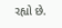રહ્યો છે.